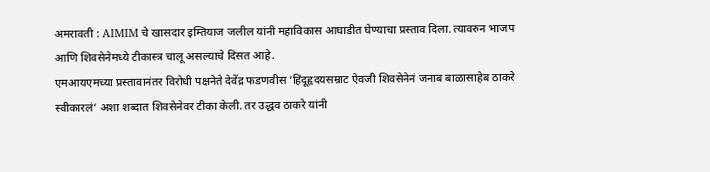अमरावती : AIMIM चे खासदार इम्तियाज जलील यांनी महाविकास आघाडीत घेण्याचा प्रस्ताव दिला. त्यावरुन भाजप आणि शिवसेनेमध्ये टीकास्त्र चालू असल्याचे दिसत आहे.
एमआयएमच्या प्रस्तावानंतर विरोधी पक्षनेते देवेंद्र फडणवीस ‘हिंदूहृदयसम्राट ऐवजी शिवसेनेनं जनाब बाळासाहेब ठाकरे स्वीकारलं’ अशा शब्दात शिवसेनेवर टीका केली. तर उद्धव ठाकरे यांनी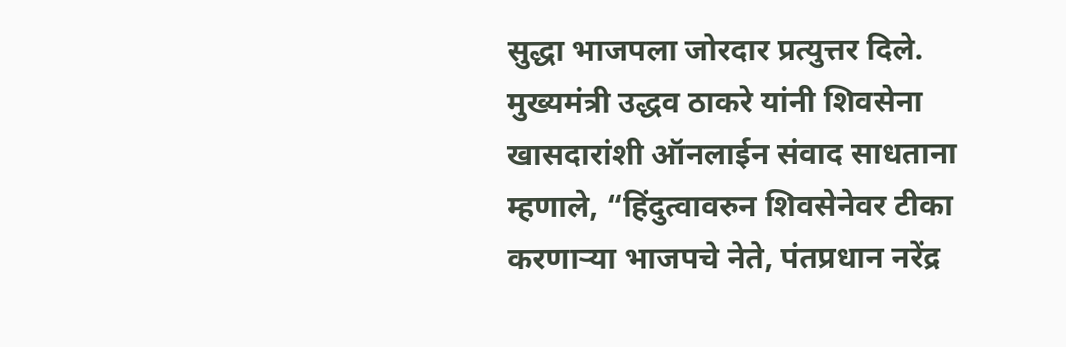सुद्धा भाजपला जोरदार प्रत्युत्तर दिले.
मुख्यमंत्री उद्धव ठाकरे यांनी शिवसेना खासदारांशी ऑनलाईन संवाद साधताना म्हणाले, “हिंदुत्वावरुन शिवसेनेवर टीका करणाऱ्या भाजपचे नेते, पंतप्रधान नरेंद्र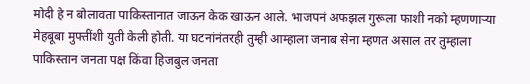मोदी हे न बोलावता पाकिस्तानात जाऊन केक खाऊन आले. भाजपनं अफझल गुरूला फाशी नको म्हणणाऱ्या मेहबूबा मुफ्तींशी युती केली होती. या घटनांनंतरही तुम्ही आम्हाला जनाब सेना म्हणत असाल तर तुम्हाला पाकिस्तान जनता पक्ष किंवा हिजबुल जनता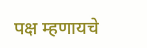पक्ष म्हणायचे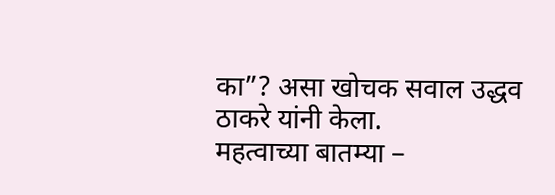का”? असा खोचक सवाल उद्धव ठाकरे यांनी केला.
महत्वाच्या बातम्या –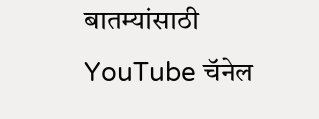बातम्यांसाठी YouTube चॅनेल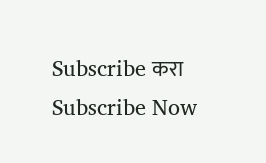Subscribe करा
Subscribe Now